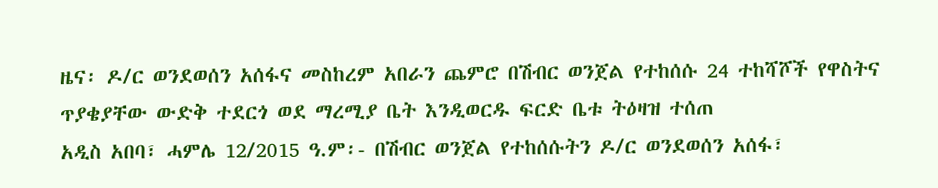ዜና፡ ዶ/ር ወንደወሰን አሰፋና መስከረም አበራን ጨምሮ በሽብር ወንጀል የተከሰሱ 24 ተከሻሾች የዋስትና ጥያቄያቸው ውድቅ ተደርጎ ወደ ማረሚያ ቤት እንዲወርዱ ፍርድ ቤቱ ትዕዛዝ ተሰጠ
አዲስ አበባ፣ ሓምሌ 12/2015 ዓ.ም፡- በሽብር ወንጀል የተከሰሱትን ዶ/ር ወንደወሰን አሰፋ፣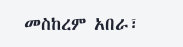መስከረም አበራ፣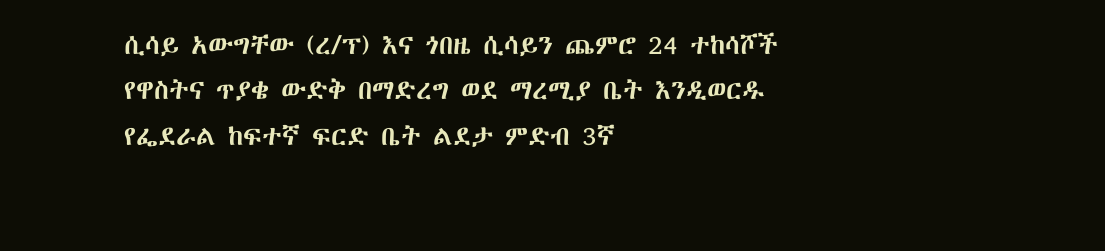ሲሳይ አውግቸው (ረ/ፕ) እና ጎበዜ ሲሳይን ጨምሮ 24 ተከሳሾች የዋስትና ጥያቄ ውድቅ በማድረግ ወደ ማረሚያ ቤት እንዲወርዱ የፌደራል ከፍተኛ ፍርድ ቤት ልደታ ምድብ 3ኛ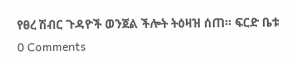የፀረ ሽብር ጉዳዮች ወንጀል ችሎት ትዕዛዝ ሰጠ። ፍርድ ቤቱ
0 Comments